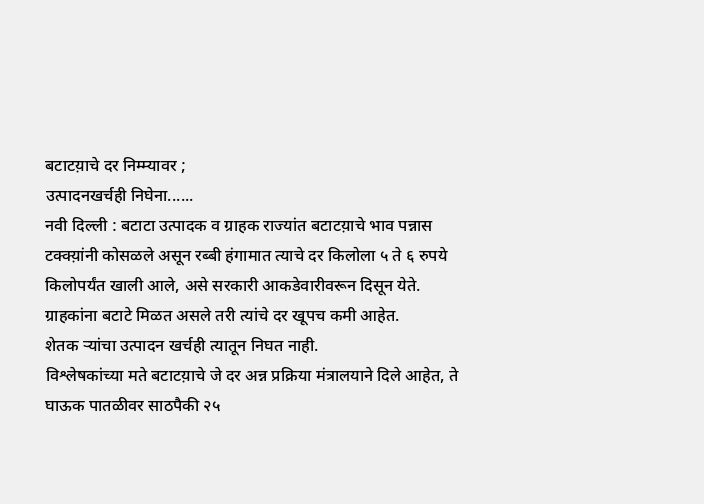बटाटय़ाचे दर निम्म्यावर ;
उत्पादनखर्चही निघेना......
नवी दिल्ली : बटाटा उत्पादक व ग्राहक राज्यांत बटाटय़ाचे भाव पन्नास टक्क्य़ांनी कोसळले असून रब्बी हंगामात त्याचे दर किलोला ५ ते ६ रुपये किलोपर्यंत खाली आले, असे सरकारी आकडेवारीवरून दिसून येते.
ग्राहकांना बटाटे मिळत असले तरी त्यांचे दर खूपच कमी आहेत.
शेतक ऱ्यांचा उत्पादन खर्चही त्यातून निघत नाही.
विश्लेषकांच्या मते बटाटय़ाचे जे दर अन्न प्रक्रिया मंत्रालयाने दिले आहेत, ते घाऊक पातळीवर साठपैकी २५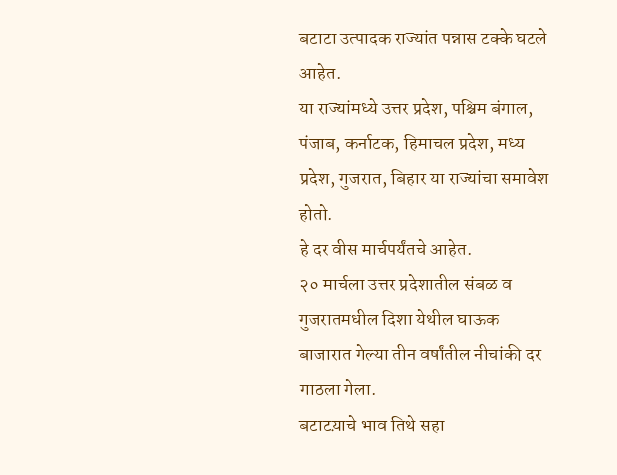बटाटा उत्पादक राज्यांत पन्नास टक्के घटले आहेत.
या राज्यांमध्ये उत्तर प्रदेश, पश्चिम बंगाल, पंजाब, कर्नाटक, हिमाचल प्रदेश, मध्य प्रदेश, गुजरात, बिहार या राज्यांचा समावेश होतो.
हे दर वीस मार्चपर्यंतचे आहेत.
२० मार्चला उत्तर प्रदेशातील संबळ व गुजरातमधील दिशा येथील घाऊक बाजारात गेल्या तीन वर्षांतील नीचांकी दर गाठला गेला.
बटाटय़ाचे भाव तिथे सहा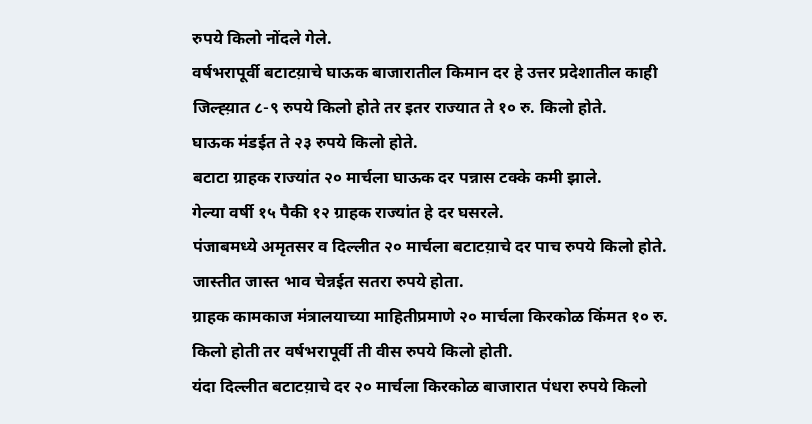रुपये किलो नोंदले गेले.
वर्षभरापूर्वी बटाटय़ाचे घाऊक बाजारातील किमान दर हे उत्तर प्रदेशातील काही जिल्ह्य़ात ८-९ रुपये किलो होते तर इतर राज्यात ते १० रु. किलो होते.
घाऊक मंडईत ते २३ रुपये किलो होते.
बटाटा ग्राहक राज्यांत २० मार्चला घाऊक दर पन्नास टक्के कमी झाले.
गेल्या वर्षी १५ पैकी १२ ग्राहक राज्यांत हे दर घसरले.
पंजाबमध्ये अमृतसर व दिल्लीत २० मार्चला बटाटय़ाचे दर पाच रुपये किलो होते.
जास्तीत जास्त भाव चेन्नईत सतरा रुपये होता.
ग्राहक कामकाज मंत्रालयाच्या माहितीप्रमाणे २० मार्चला किरकोळ किंमत १० रु. किलो होती तर वर्षभरापूर्वी ती वीस रुपये किलो होती.
यंदा दिल्लीत बटाटय़ाचे दर २० मार्चला किरकोळ बाजारात पंधरा रुपये किलो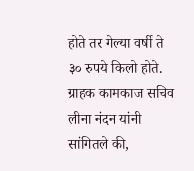होते तर गेल्या वर्षी ते ३० रुपये किलो होते.
ग्राहक कामकाज सचिव लीना नंदन यांनी सांगितले की,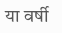या वर्षी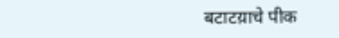बटाटय़ाचे पीक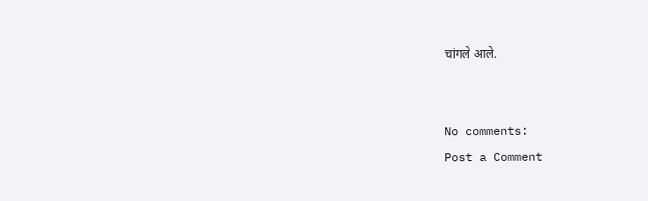चांगले आले.


No comments:
Post a Comment